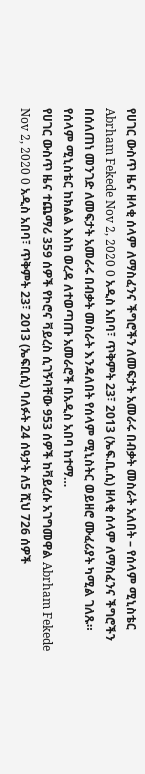የሀገር ውስጥ ዜና ዘላቂ ሰላም ለማስፈንና ችግሮችን ለመፍታት አመራሩ በብቃት መስራት አለበት – የሰላም ሚኒስቴር Abrham Fekede Nov 2, 2020 0 አዲስ አበባ፣ ጥቅምት 23፣ 2013 (ኤፍ.ቢ.ሲ) ዘላቂ ሰላም ለማስፈንና ችግሮችን በሰለጠነ መንገድ ለመፍታት አመራሩ በብቃት መስራት እንዳለበት የሰላም ሚኒስትር ወይዘሮ ሙፈሪያት ካሚል ገለጹ። የሰላም ሚኒስቴር ከክልል እስከ ወረዳ ለተወጣጡ አመራሮች በአዲስ አበባ ከተማ…
የሀገር ውስጥ ዜና ተጨማሪ 359 ሰዎች የኮሮና ቫይረስ ሲገኝባቸው 953 ሰዎች ከቫይረሱ አገግመዋል Abrham Fekede Nov 2, 2020 0 አዲስ አበባ፣ ጥቅምት 23፣ 2013 (ኤፍቢሲ) ባለፉት 24 ሰዓታት ለ5 ሺህ 726 ሰዎች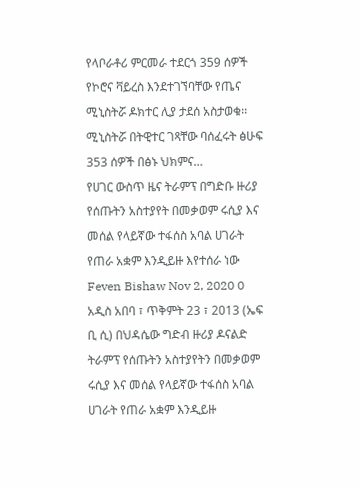የላቦራቶሪ ምርመራ ተደርጎ 359 ሰዎች የኮሮና ቫይረስ እንደተገኘባቸው የጤና ሚኒስትሯ ዶክተር ሊያ ታደሰ አስታወቁ፡፡ ሚኒስትሯ በትዊተር ገጻቸው ባሰፈሩት ፅሁፍ 353 ሰዎች በፅኑ ህክምና…
የሀገር ውስጥ ዜና ትራምፕ በግድቡ ዙሪያ የሰጡትን አስተያየት በመቃወም ሩሲያ እና መሰል የላይኛው ተፋሰስ አባል ሀገራት የጠራ አቋም እንዲይዙ እየተሰራ ነው Feven Bishaw Nov 2, 2020 0 አዲስ አበባ ፣ ጥቅምት 23 ፣ 2013 (ኤፍ ቢ ሲ) በህዳሴው ግድብ ዙሪያ ዶናልድ ትራምፕ የሰጡትን አስተያየትን በመቃወም ሩሲያ እና መሰል የላይኛው ተፋሰስ አባል ሀገራት የጠራ አቋም እንዲይዙ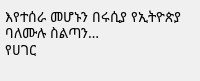እየተሰራ መሆኑን በሩሲያ የኢትዮጵያ ባለሙሉ ስልጣን…
የሀገር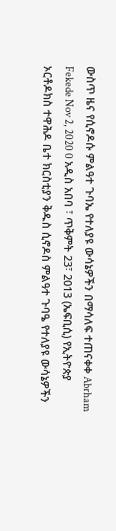ውስጥ ዜና የሲኖዶሱ ምልዓተ ጉባኤ የተለያዩ ውሳኔዎችን በማሳለፍ ተጠናቀቀ Abrham Fekede Nov 2, 2020 0 አዲስ አበባ ፣ ጥቅምት 23፣ 2013 (ኤፍቢሲ) የኢትዮጵያ ኦርቶዶክስ ተዋሕዶ ቤተ ክርስቲያን ቅዱስ ሲኖዶስ ምልዓተ ጉባዔ የተለያዩ ውሳኔዎችን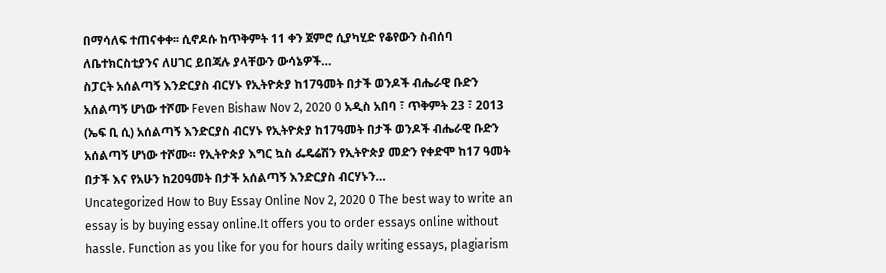በማሳለፍ ተጠናቀቀ፡፡ ሲኖዶሱ ከጥቅምት 11 ቀን ጀምሮ ሲያካሂድ የቆየውን ስብሰባ ለቤተክርስቲያንና ለሀገር ይበጃሉ ያላቸውን ውሳኔዎች…
ስፓርት አሰልጣኝ እንድርያስ ብርሃኑ የኢትዮጵያ ከ17ዓመት በታች ወንዶች ብሔራዊ ቡድን አሰልጣኝ ሆነው ተሾሙ Feven Bishaw Nov 2, 2020 0 አዲስ አበባ ፣ ጥቅምት 23 ፣ 2013 (ኤፍ ቢ ሲ) አሰልጣኝ እንድርያስ ብርሃኑ የኢትዮጵያ ከ17ዓመት በታች ወንዶች ብሔራዊ ቡድን አሰልጣኝ ሆነው ተሾሙ። የኢትዮጵያ እግር ኳስ ፌዴሬሽን የኢትዮጵያ መድን የቀድሞ ከ17 ዓመት በታች እና የአሁን ከ20ዓመት በታች አሰልጣኝ እንድርያስ ብርሃኑን…
Uncategorized How to Buy Essay Online Nov 2, 2020 0 The best way to write an essay is by buying essay online.It offers you to order essays online without hassle. Function as you like for you for hours daily writing essays, plagiarism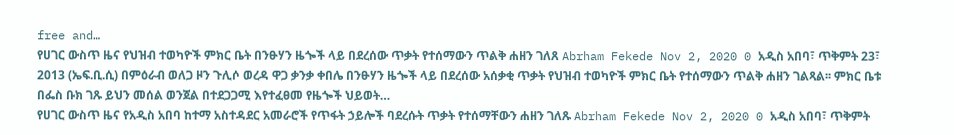free and…
የሀገር ውስጥ ዜና የህዝብ ተወካዮች ምክር ቤት በንፁሃን ዜጐች ላይ በደረሰው ጥቃት የተሰማውን ጥልቅ ሐዘን ገለጸ Abrham Fekede Nov 2, 2020 0 አዲስ አበባ፣ ጥቅምት 23፣ 2013 (ኤፍ.ቢ.ሲ) በምዕራብ ወለጋ ዞን ጉሊሶ ወረዳ ዋጋ ቃንቃ ቀበሌ በንፁሃን ዜጐች ላይ በደረሰው አሰቃቂ ጥቃት የህዝብ ተወካዮች ምክር ቤት የተሰማውን ጥልቅ ሐዘን ገልጻል፡፡ ምክር ቤቱ በፌስ ቡክ ገጹ ይህን መሰል ወንጀል በተደጋጋሚ እየተፈፀመ የዜጐች ህይወት…
የሀገር ውስጥ ዜና የአዲስ አበባ ከተማ አስተዳደር አመራሮች የጥፋት ኃይሎች ባደረሱት ጥቃት የተሰማቸውን ሐዘን ገለጹ Abrham Fekede Nov 2, 2020 0 አዲስ አበባ፣ ጥቅምት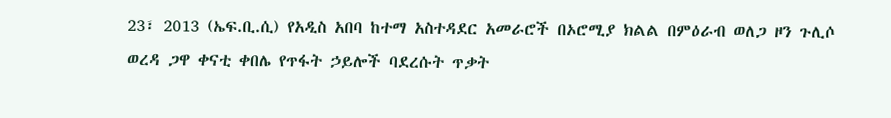23፣ 2013 (ኤፍ.ቢ.ሲ) የአዲስ አበባ ከተማ አስተዳደር አመራሮች በኦሮሚያ ክልል በምዕራብ ወለጋ ዞን ጉሊሶ ወረዳ ጋዋ ቀናቲ ቀበሌ የጥፋት ኃይሎች ባደረሱት ጥቃት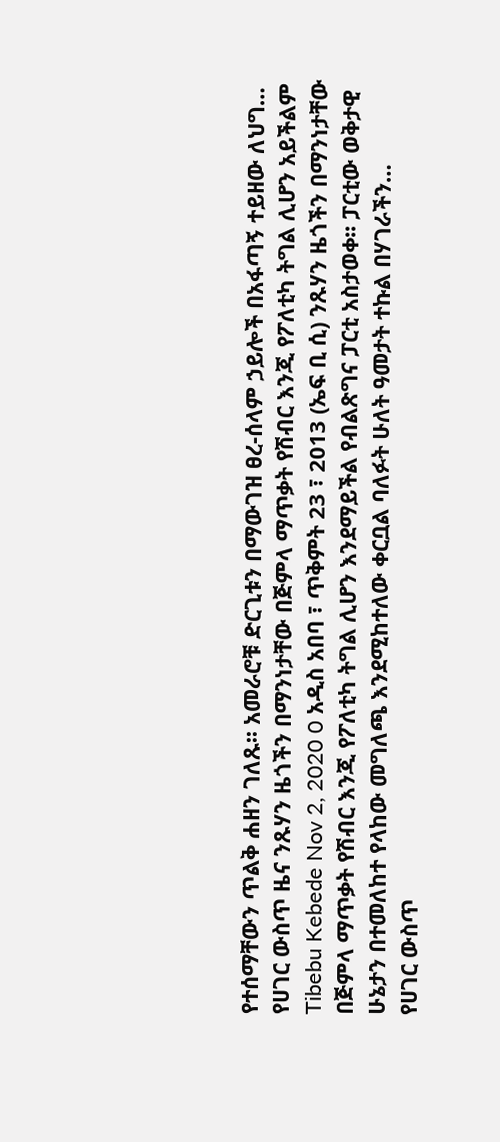የተሰማቸውን ጥልቅ ሐዘን ገለጹ፡፡ አመራሮቹ ድርጊቱን በማውገዝ ፀረ-ሰላም ኃይሎች በአፋጣኝ ተይዘው ለህግ…
የሀገር ውስጥ ዜና ንጹሃን ዜጎችን በማንነታቸው በጅምላ ማጥቃት የሽብር እንጂ የፖለቲካ ትግል ሊሆን አይችልም Tibebu Kebede Nov 2, 2020 0 አዲስ አበባ ፣ ጥቅምት 23 ፣ 2013 (ኤፍ ቢ ሲ) ንጹሃን ዜጎችን በማንነታቸው በጅምላ ማጥቃት የሽብር እንጂ የፖለቲካ ትግል ሊሆን እንደማይችል የብልጽግና ፓርቲ አስታወቀ፡፡ ፓርቲው ወቅታዊ ሁኔታን በተመለከተ የላከው መግለጫ እንደሚከተለው ቀርቧል ባለፉት ሁለት ዓመታት ተኩል በሃገራችን…
የሀገር ውስጥ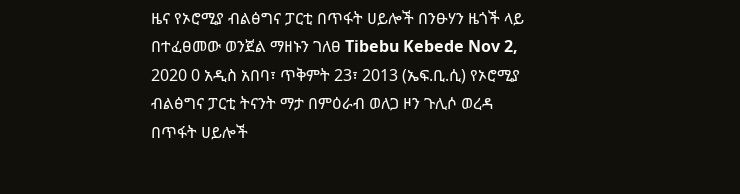ዜና የኦሮሚያ ብልፅግና ፓርቲ በጥፋት ሀይሎች በንፁሃን ዜጎች ላይ በተፈፀመው ወንጀል ማዘኑን ገለፀ Tibebu Kebede Nov 2, 2020 0 አዲስ አበባ፣ ጥቅምት 23፣ 2013 (ኤፍ.ቢ.ሲ) የኦሮሚያ ብልፅግና ፓርቲ ትናንት ማታ በምዕራብ ወለጋ ዞን ጉሊሶ ወረዳ በጥፋት ሀይሎች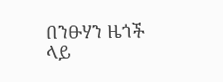በንፁሃን ዜጎች ላይ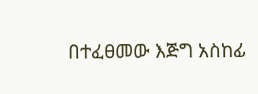በተፈፀመው እጅግ አስከፊ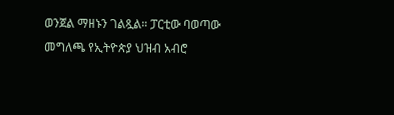ወንጀል ማዘኑን ገልጿል። ፓርቲው ባወጣው መግለጫ የኢትዮጵያ ህዝብ አብሮ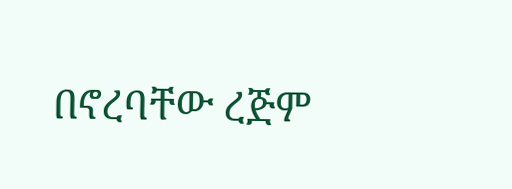በኖረባቸው ረጅም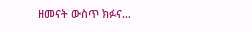ዘመናት ውስጥ ክፉና…